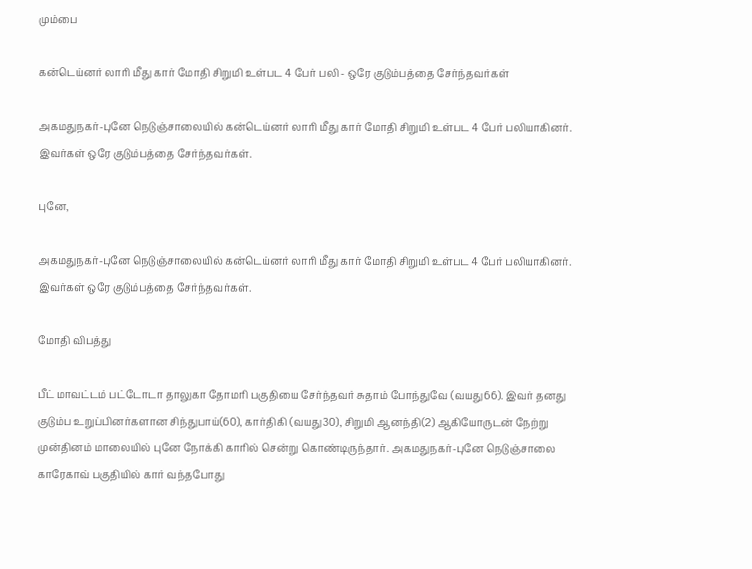மும்பை

கன்டெய்னர் லாரி மீது கார் மோதி சிறுமி உள்பட 4 பேர் பலி - ஒரே குடும்பத்தை சேர்ந்தவர்கள்

அகமதுநகர்-புனே நெடுஞ்சாலையில் கன்டெய்னர் லாரி மீது கார் மோதி சிறுமி உள்பட 4 பேர் பலியாகினர். இவர்கள் ஒரே குடும்பத்தை சேர்ந்தவர்கள்.

புனே,

அகமதுநகர்-புனே நெடுஞ்சாலையில் கன்டெய்னர் லாரி மீது கார் மோதி சிறுமி உள்பட 4 பேர் பலியாகினர். இவர்கள் ஒரே குடும்பத்தை சேர்ந்தவர்கள்.

மோதி விபத்து

பீட் மாவட்டம் பட்டோடா தாலுகா தோமரி பகுதியை சேர்ந்தவர் சுதாம் போந்துவே (வயது66). இவர் தனது குடும்ப உறுப்பினர்களான சிந்துபாய்(60), கார்திகி (வயது30), சிறுமி ஆனந்தி(2) ஆகியோருடன் நேற்று முன்தினம் மாலையில் புனே நோக்கி காரில் சென்று கொண்டிருந்தார். அகமதுநகர்-புனே நெடுஞ்சாலை காரேகாவ் பகுதியில் கார் வந்தபோது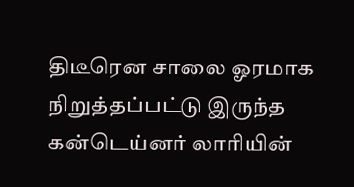திடீரென சாலை ஓரமாக நிறுத்தப்பட்டு இருந்த கன்டெய்னர் லாரியின்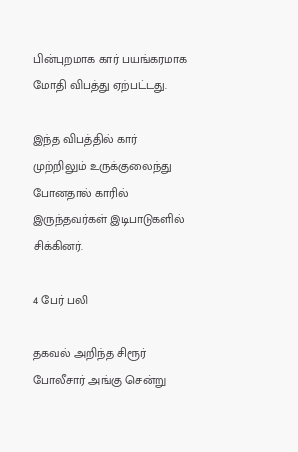பின்புறமாக கார் பயங்கரமாக மோதி விபத்து ஏற்பட்டது.

இந்த விபத்தில் கார் முற்றிலும் உருக்குலைந்து போனதால் காரில் இருந்தவர்கள் இடிபாடுகளில் சிக்கினர்.

4 பேர் பலி

தகவல் அறிந்த சிரூர் போலீசார் அங்கு சென்று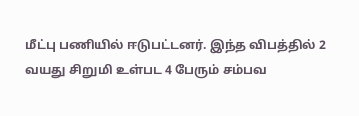மீட்பு பணியில் ஈடுபட்டனர். இந்த விபத்தில் 2 வயது சிறுமி உள்பட 4 பேரும் சம்பவ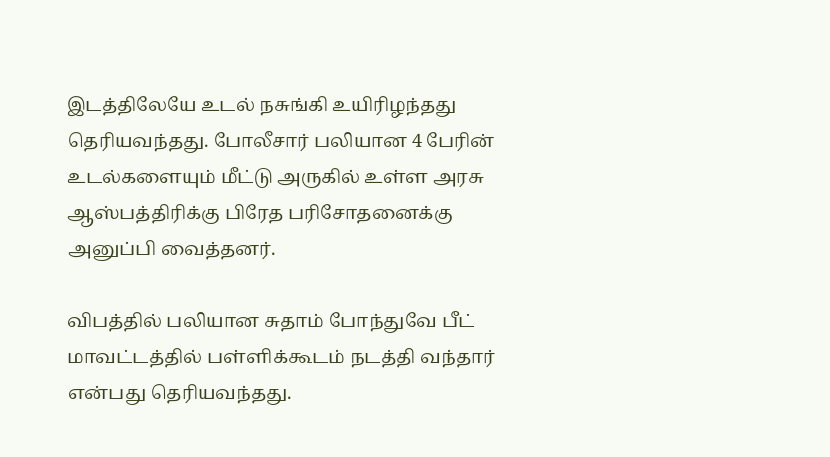இடத்திலேயே உடல் நசுங்கி உயிரிழந்தது தெரியவந்தது. போலீசார் பலியான 4 பேரின் உடல்களையும் மீட்டு அருகில் உள்ள அரசு ஆஸ்பத்திரிக்கு பிரேத பரிசோதனைக்கு அனுப்பி வைத்தனர்.

விபத்தில் பலியான சுதாம் போந்துவே பீட் மாவட்டத்தில் பள்ளிக்கூடம் நடத்தி வந்தார் என்பது தெரியவந்தது.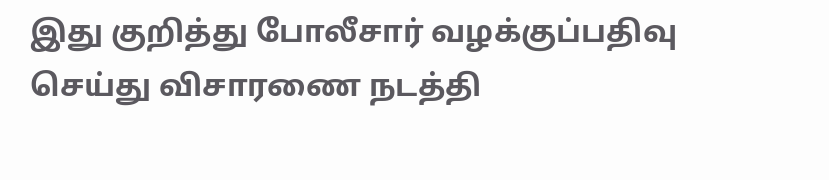இது குறித்து போலீசார் வழக்குப்பதிவு செய்து விசாரணை நடத்தி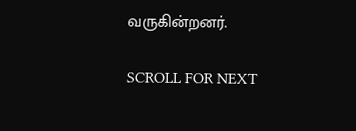வருகின்றனர்.

SCROLL FOR NEXT